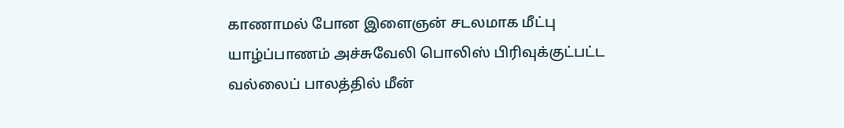காணாமல் போன இளைஞன் சடலமாக மீட்பு
யாழ்ப்பாணம் அச்சுவேலி பொலிஸ் பிரிவுக்குட்பட்ட வல்லைப் பாலத்தில் மீன்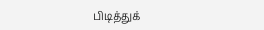பிடித்துக்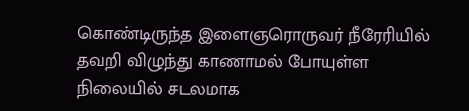கொண்டிருந்த இளைஞரொருவர் நீரேரியில் தவறி விழுந்து காணாமல் போயுள்ள நிலையில் சடலமாக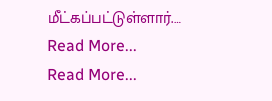மீட்கப்பட்டுள்ளார்.…
Read More...
Read More...